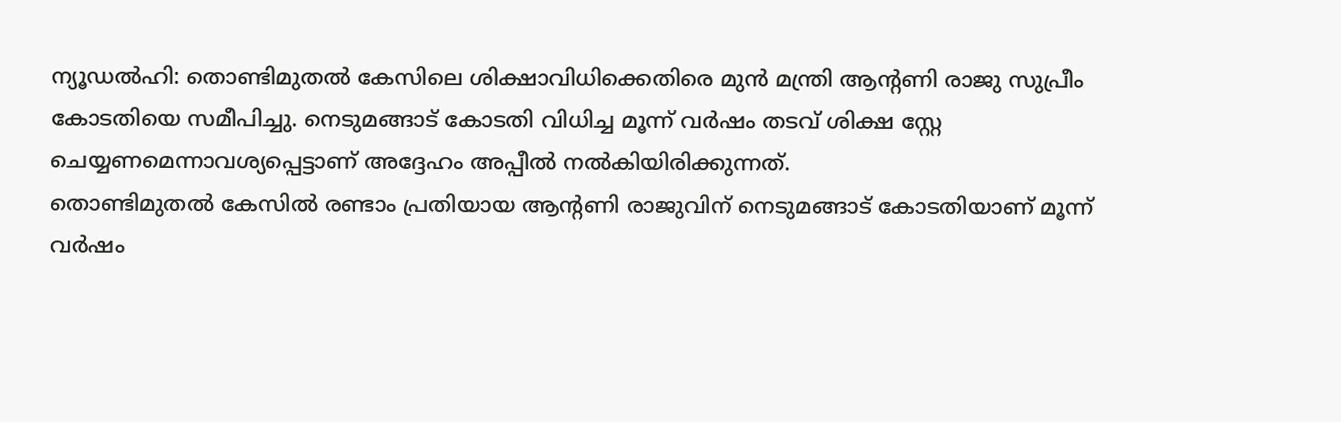ന്യൂഡൽഹി: തൊണ്ടിമുതൽ കേസിലെ ശിക്ഷാവിധിക്കെതിരെ മുൻ മന്ത്രി ആന്റണി രാജു സുപ്രീം കോടതിയെ സമീപിച്ചു. നെടുമങ്ങാട് കോടതി വിധിച്ച മൂന്ന് വർഷം തടവ് ശിക്ഷ സ്റ്റേ ചെയ്യണമെന്നാവശ്യപ്പെട്ടാണ് അദ്ദേഹം അപ്പീൽ നൽകിയിരിക്കുന്നത്.
തൊണ്ടിമുതൽ കേസിൽ രണ്ടാം പ്രതിയായ ആന്റണി രാജുവിന് നെടുമങ്ങാട് കോടതിയാണ് മൂന്ന് വർഷം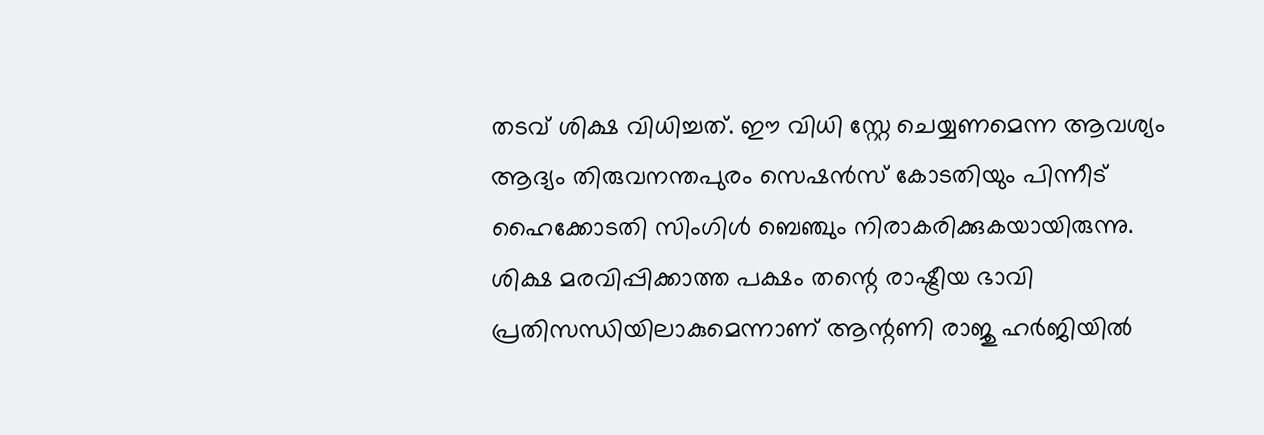തടവ് ശിക്ഷ വിധിച്ചത്. ഈ വിധി സ്റ്റേ ചെയ്യണമെന്ന ആവശ്യം ആദ്യം തിരുവനന്തപുരം സെഷൻസ് കോടതിയും പിന്നീട് ഹൈക്കോടതി സിംഗിൾ ബെഞ്ചും നിരാകരിക്കുകയായിരുന്നു. ശിക്ഷ മരവിപ്പിക്കാത്ത പക്ഷം തന്റെ രാഷ്ട്രീയ ഭാവി പ്രതിസന്ധിയിലാകുമെന്നാണ് ആന്റണി രാജു ഹർജിയിൽ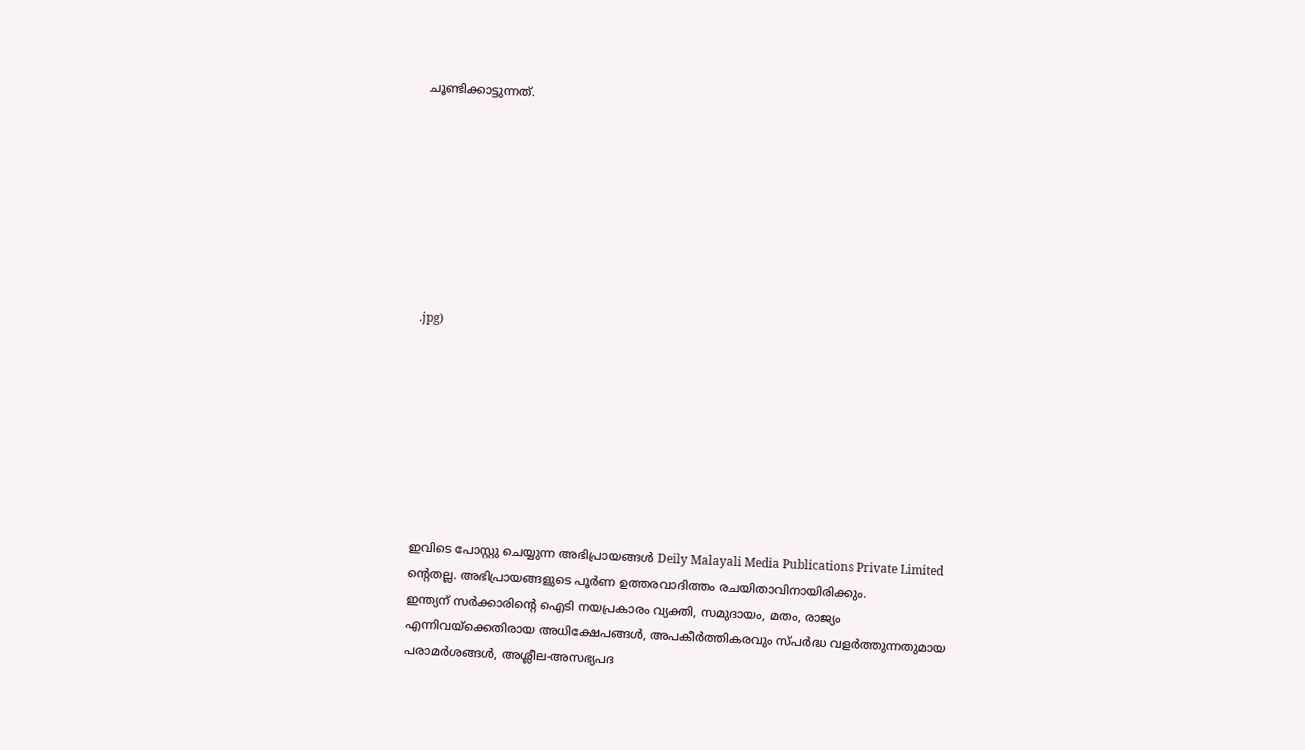ചൂണ്ടിക്കാട്ടുന്നത്.








.jpg)








ഇവിടെ പോസ്റ്റു ചെയ്യുന്ന അഭിപ്രായങ്ങൾ Deily Malayali Media Publications Private Limited ന്റെതല്ല. അഭിപ്രായങ്ങളുടെ പൂർണ ഉത്തരവാദിത്തം രചയിതാവിനായിരിക്കും.
ഇന്ത്യന് സർക്കാരിന്റെ ഐടി നയപ്രകാരം വ്യക്തി, സമുദായം, മതം, രാജ്യം എന്നിവയ്ക്കെതിരായ അധിക്ഷേപങ്ങൾ, അപകീർത്തികരവും സ്പർദ്ധ വളർത്തുന്നതുമായ പരാമർശങ്ങൾ, അശ്ലീല-അസഭ്യപദ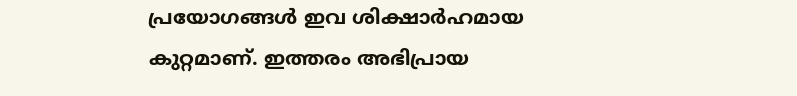പ്രയോഗങ്ങൾ ഇവ ശിക്ഷാർഹമായ കുറ്റമാണ്. ഇത്തരം അഭിപ്രായ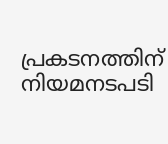പ്രകടനത്തിന് നിയമനടപടി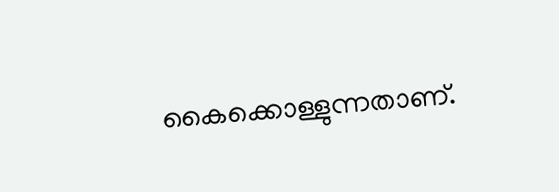കൈക്കൊള്ളുന്നതാണ്.